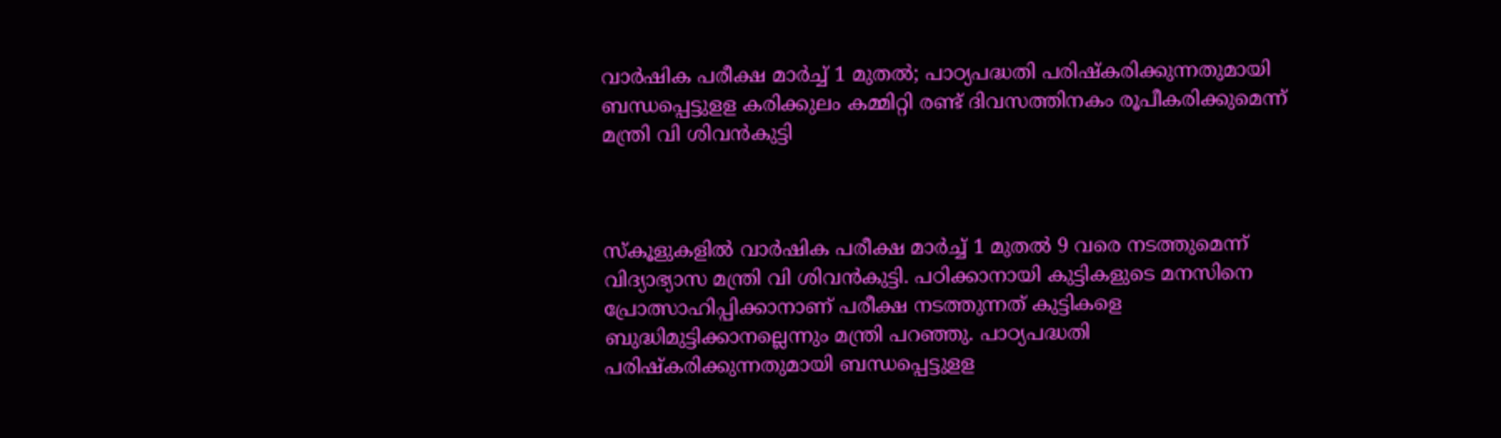വാര്‍ഷിക പരീക്ഷ മാര്‍ച്ച് 1 മുതല്‍; പാഠ്യപദ്ധതി പരിഷ്‌കരിക്കുന്നതുമായി ബന്ധപ്പെട്ടുളള കരിക്കുലം കമ്മിറ്റി രണ്ട് ദിവസത്തിനകം രൂപീകരിക്കുമെന്ന് മന്ത്രി വി ശിവന്‍കുട്ടി



സ്‌കൂളുകളില്‍ വാര്‍ഷിക പരീക്ഷ മാര്‍ച്ച് 1 മുതല്‍ 9 വരെ നടത്തുമെന്ന് വിദ്യാഭ്യാസ മന്ത്രി വി ശിവന്‍കുട്ടി. പഠിക്കാനായി കുട്ടികളുടെ മനസിനെ പ്രോത്സാഹിപ്പിക്കാനാണ് പരീക്ഷ നടത്തുന്നത് കുട്ടികളെ ബുദ്ധിമുട്ടിക്കാനല്ലെന്നും മന്ത്രി പറഞ്ഞു. പാഠ്യപദ്ധതി പരിഷ്‌കരിക്കുന്നതുമായി ബന്ധപ്പെട്ടുളള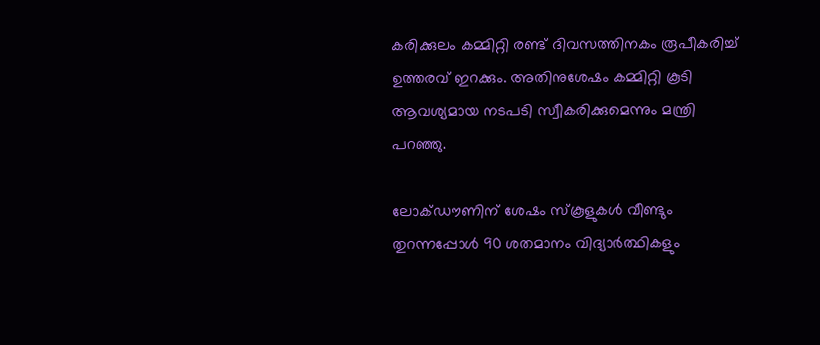കരിക്കുലം കമ്മിറ്റി രണ്ട് ദിവസത്തിനകം രൂപീകരിച്ച് ഉത്തരവ് ഇറക്കും. അതിനുശേഷം കമ്മിറ്റി കൂടി ആവശ്യമായ നടപടി സ്വീകരിക്കുമെന്നും മന്ത്രി പറഞ്ഞു.

ലോക്ഡൗണിന് ശേഷം സ്‌കൂളുകള്‍ വീണ്ടും തുറന്നപ്പോള്‍ 90 ശതമാനം വിദ്യാര്‍ത്ഥികളും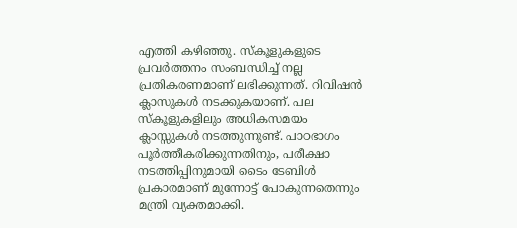എത്തി കഴിഞ്ഞു. സ്‌കൂളുകളുടെ പ്രവര്‍ത്തനം സംബന്ധിച്ച് നല്ല പ്രതികരണമാണ് ലഭിക്കുന്നത്. റിവിഷന്‍ ക്ലാസുകള്‍ നടക്കുകയാണ്. പല സ്‌കൂളുകളിലും അധികസമയം ക്ലാസ്സുകള്‍ നടത്തുന്നുണ്ട്. പാഠഭാഗം പൂര്‍ത്തീകരിക്കുന്നതിനും, പരീക്ഷാ നടത്തിപ്പിനുമായി ടൈം ടേബിള്‍ പ്രകാരമാണ് മുന്നോട്ട് പോകുന്നതെന്നും മന്ത്രി വ്യക്തമാക്കി.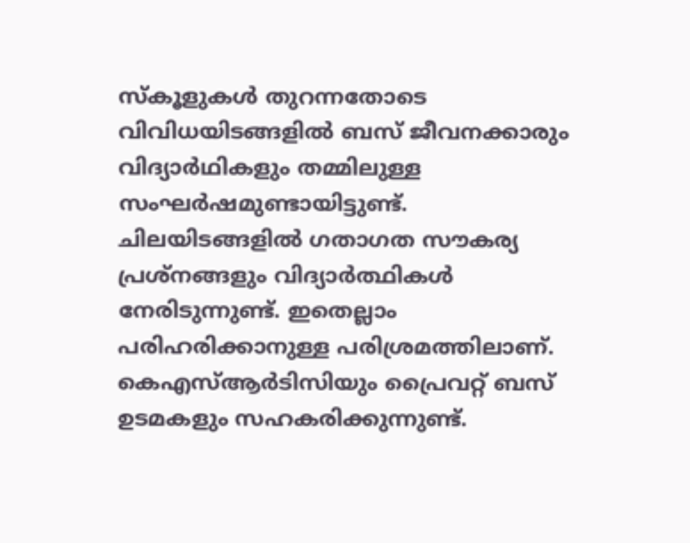സ്‌കൂളുകള്‍ തുറന്നതോടെ വിവിധയിടങ്ങളില്‍ ബസ് ജീവനക്കാരും വിദ്യാര്‍ഥികളും തമ്മിലുള്ള സംഘര്‍ഷമുണ്ടായിട്ടുണ്ട്. ചിലയിടങ്ങളില്‍ ഗതാഗത സൗകര്യ പ്രശ്‌നങ്ങളും വിദ്യാര്‍ത്ഥികള്‍ നേരിടുന്നുണ്ട്. ഇതെല്ലാം പരിഹരിക്കാനുള്ള പരിശ്രമത്തിലാണ്. കെഎസ്ആര്‍ടിസിയും പ്രൈവറ്റ് ബസ് ഉടമകളും സഹകരിക്കുന്നുണ്ട്.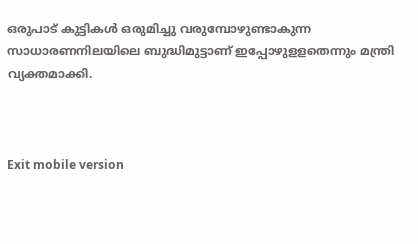ഒരുപാട് കുട്ടികള്‍ ഒരുമിച്ചു വരുമ്പോഴുണ്ടാകുന്ന സാധാരണനിലയിലെ ബുദ്ധിമുട്ടാണ് ഇപ്പോഴുളളതെന്നും മന്ത്രി വ്യക്തമാക്കി.



Exit mobile version